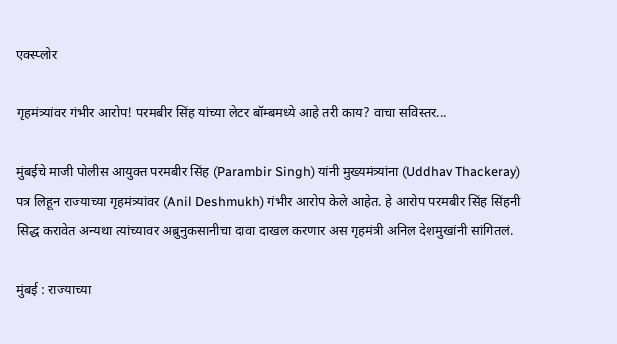एक्स्प्लोर

गृहमंत्र्यांवर गंभीर आरोप! परमबीर सिंह यांच्या लेटर बॉम्बमध्ये आहे तरी काय? वाचा सविस्तर...

मुंबईचे माजी पोलीस आयुक्त परमबीर सिंह (Parambir Singh) यांनी मुख्यमंत्र्यांना (Uddhav Thackeray) पत्र लिहून राज्याच्या गृहमंत्र्यांवर (Anil Deshmukh) गंभीर आरोप केले आहेत. हे आरोप परमबीर सिंह सिंहनी सिद्ध करावेत अन्यथा त्यांच्यावर अब्रुनुकसानीचा दावा दाखल करणार अस गृहमंत्री अनिल देशमुखांनी सांगितलं.

मुंबई : राज्याच्या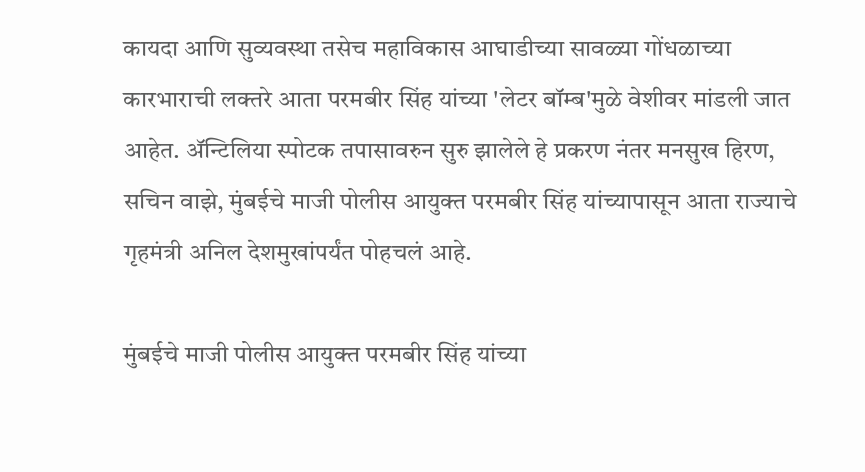कायदा आणि सुव्यवस्था तसेच महाविकास आघाडीच्या सावळ्या गोंधळाच्या कारभाराची लक्तरे आता परमबीर सिंह यांच्या 'लेटर बॉम्ब'मुळे वेशीवर मांडली जात आहेत. ॲन्टिलिया स्पोटक तपासावरुन सुरु झालेले हे प्रकरण नंतर मनसुख हिरण, सचिन वाझे, मुंबईचे माजी पोलीस आयुक्त परमबीर सिंह यांच्यापासून आता राज्याचे गृहमंत्री अनिल देशमुखांपर्यंत पोहचलं आहे.

मुंबईचे माजी पोलीस आयुक्त परमबीर सिंह यांच्या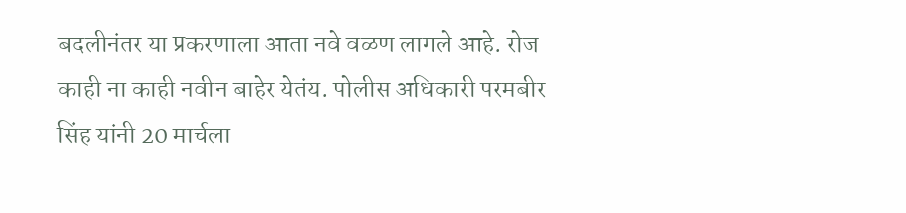बदलीनंतर या प्रकरणाला आता नवे वळण लागले आहे. रोज काही ना काही नवीन बाहेर येतंय. पोलीस अधिकारी परमबीर सिंह यांनी 20 मार्चला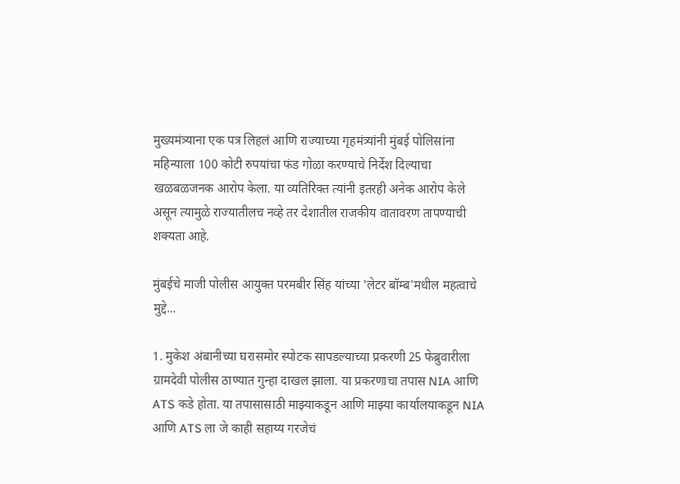मुख्यमंत्र्याना एक पत्र लिहलं आणि राज्याच्या गृहमंत्र्यांनी मुंबई पोलिसांना महिन्याला 100 कोटी रुपयांचा फंड गोळा करण्याचे निर्देश दिल्याचा खळबळजनक आरोप केला. या व्यतिरिक्त त्यांनी इतरही अनेक आरोप केले असून त्यामुळे राज्यातीलच नव्हे तर देशातील राजकीय वातावरण तापण्याची शक्यता आहे.

मुंबईचे माजी पोलीस आयुक्त परमबीर सिंह यांच्या 'लेटर बॉम्ब'मधील महत्वाचे मुद्दे...

1. मुकेश अंबानीच्या घरासमोर स्पोटक सापडल्याच्या प्रकरणी 25 फेब्रुवारीला ग्रामदेवी पोलीस ठाण्यात गुन्हा दाखल झाला. या प्रकरणाचा तपास NIA आणि ATS कडे होता. या तपासासाठी माझ्याकडून आणि माझ्या कार्यालयाकडून NIA आणि ATS ला जे काही सहाय्य गरजेचं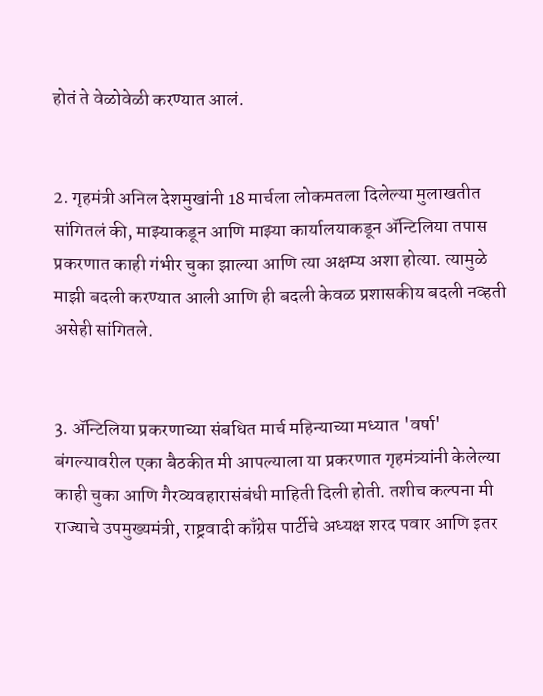होतं ते वेळोवेळी करण्यात आलं.


2. गृहमंत्री अनिल देशमुखांनी 18 मार्चला लोकमतला दिलेल्या मुलाखतीत सांगितलं की, माझ्याकडून आणि माझ्या कार्यालयाकडून ॲन्टिलिया तपास प्रकरणात काही गंभीर चुका झाल्या आणि त्या अक्षम्य अशा होत्या. त्यामुळे माझी बदली करण्यात आली आणि ही बदली केवळ प्रशासकीय बदली नव्हती असेही सांगितले.


3. ॲन्टिलिया प्रकरणाच्या संबधित मार्च महिन्याच्या मध्यात 'वर्षा' बंगल्यावरील एका बैठकीत मी आपल्याला या प्रकरणात गृहमंत्र्यांनी केलेल्या काही चुका आणि गैरव्यवहारासंबंधी माहिती दिली होती. तशीच कल्पना मी राज्याचे उपमुख्यमंत्री, राष्ट्रवादी काँग्रेस पार्टीचे अध्यक्ष शरद पवार आणि इतर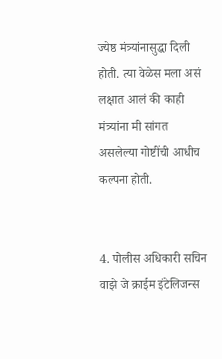ज्येष्ठ मंत्र्यांनासुद्धा दिली होती. त्या वेळेस मला असं लक्षात आलं की काही मंत्र्यांना मी सांगत असलेल्या गोष्टींची आधीच कल्पना होती.


4. पोलीस अधिकारी सचिन वाझे जे क्राईम इंटेलिजन्स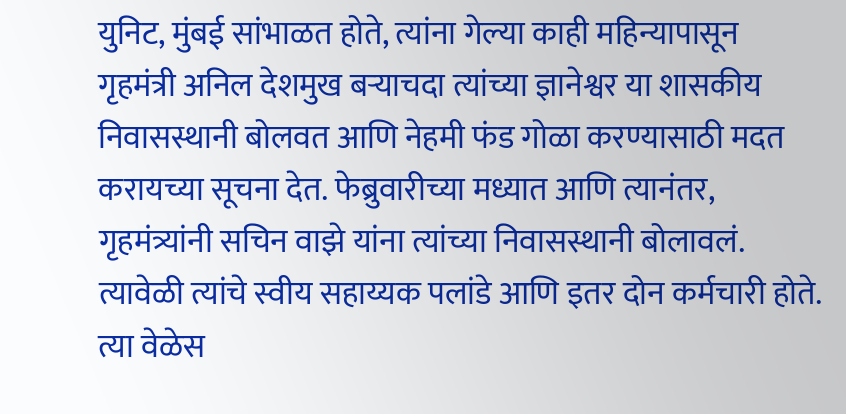युनिट, मुंबई सांभाळत होते, त्यांना गेल्या काही महिन्यापासून गृहमंत्री अनिल देशमुख बऱ्याचदा त्यांच्या ज्ञानेश्वर या शासकीय निवासस्थानी बोलवत आणि नेहमी फंड गोळा करण्यासाठी मदत करायच्या सूचना देत. फेब्रुवारीच्या मध्यात आणि त्यानंतर, गृहमंत्र्यांनी सचिन वाझे यांना त्यांच्या निवासस्थानी बोलावलं. त्यावेळी त्यांचे स्वीय सहाय्यक पलांडे आणि इतर दोन कर्मचारी होते. त्या वेळेस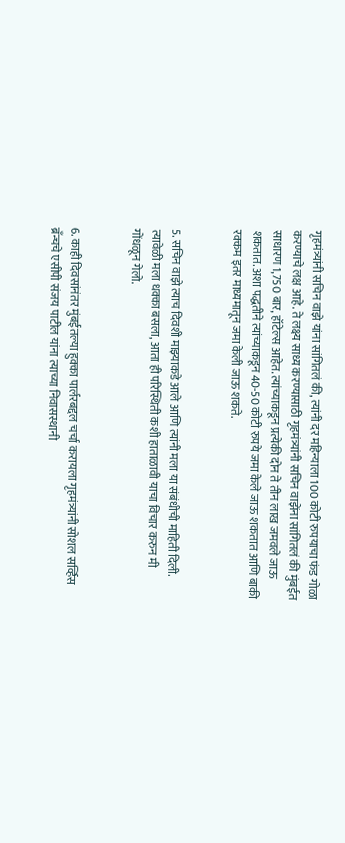गृहमंत्र्यांनी सचिन वाझे यांना सांगितलं की, त्यांनी दर महिन्याला 100 कोटी रुपयाचा फंड गोळा करण्याचे लक्ष आहे. ते लक्ष्य साध्य करण्यासाठी गृहमंत्र्यांनी सचिन वाझेंना सांगितलं की मुंबईत साधारण 1,750 बार, हॉटेल्स आहेत. त्यांच्याकडून प्रत्येकी दोन ते तीन लाख जमवले जाऊ शकतात. अशा पद्धतीने त्यांच्याकडून 40-50 कोटी रुपये जमा केले जाऊ शकतात आणि बाकी रक्कम इतर माध्यमातून जमा केली जाऊ शकते.


5. सचिन वाझे त्याच दिवशी माझ्याकडे आले आणि त्यांनी मला या संबंधीची माहिती दिली. त्यावेळी मला धक्का बसला, आता ही परिस्थिती कशी हाताळावी याचा विचार करुन मी गोंधळून गेलो.


6. काही दिवसांनंतर मुंबईतल्या हुक्का पार्लरबद्दल चर्चा करायला गृहमंत्र्यांनी सोशल सर्व्हिस ब्रँन्चचे एसीपी संजय पाटील यांना त्याच्या निवासस्थानी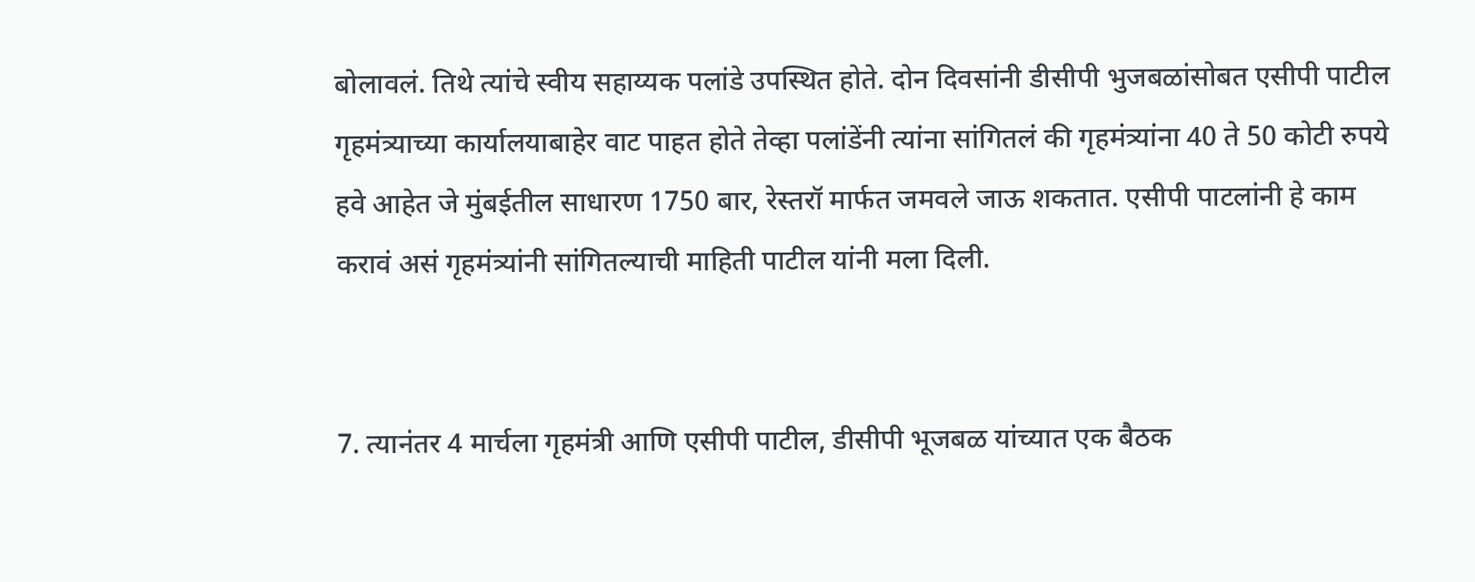बोलावलं. तिथे त्यांचे स्वीय सहाय्यक पलांडे उपस्थित होते. दोन दिवसांनी डीसीपी भुजबळांसोबत एसीपी पाटील गृहमंत्र्याच्या कार्यालयाबाहेर वाट पाहत होते तेव्हा पलांडेंनी त्यांना सांगितलं की गृहमंत्र्यांना 40 ते 50 कोटी रुपये हवे आहेत जे मुंबईतील साधारण 1750 बार, रेस्तरॉ मार्फत जमवले जाऊ शकतात. एसीपी पाटलांनी हे काम करावं असं गृहमंत्र्यांनी सांगितल्याची माहिती पाटील यांनी मला दिली.


7. त्यानंतर 4 मार्चला गृहमंत्री आणि एसीपी पाटील, डीसीपी भूजबळ यांच्यात एक बैठक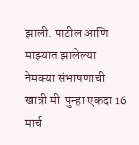झाली. पाटील आणि माझ्यात झालेल्या नेमक्या संभाषणाची खात्री मी  पुन्हा एकदा 16 मार्च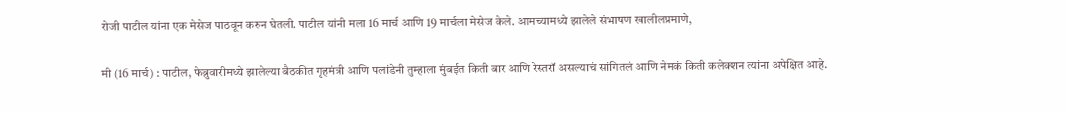रोजी पाटील यांना एक मेसेज पाठवून करुन घेतली. पाटील यांनी मला 16 मार्च आणि 19 मार्चला मेसेज केले. आमच्यामध्ये झालेले संभाषण खालीलप्रमाणे,

मी (16 मार्च) : पाटील, फेब्रुवारीमध्ये झालेल्या बैठकीत गृहमंत्री आणि पलांडेनी तुम्हाला मुंबईत किती बार आणि रेस्तरॉ असल्याचं सांगितलं आणि नेमकं किती कलेक्शन त्यांना अपेक्षित आहे.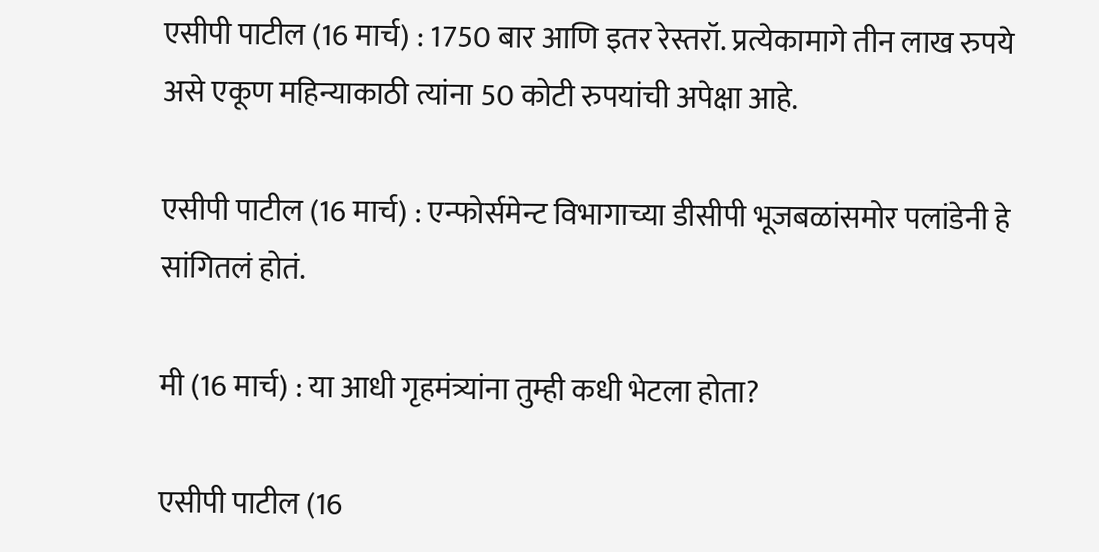एसीपी पाटील (16 मार्च) : 1750 बार आणि इतर रेस्तरॉ. प्रत्येकामागे तीन लाख रुपये असे एकूण महिन्याकाठी त्यांना 50 कोटी रुपयांची अपेक्षा आहे.

एसीपी पाटील (16 मार्च) : एन्फोर्समेन्ट विभागाच्या डीसीपी भूजबळांसमोर पलांडेनी हे सांगितलं होतं.

मी (16 मार्च) : या आधी गृहमंत्र्यांना तुम्ही कधी भेटला होता?

एसीपी पाटील (16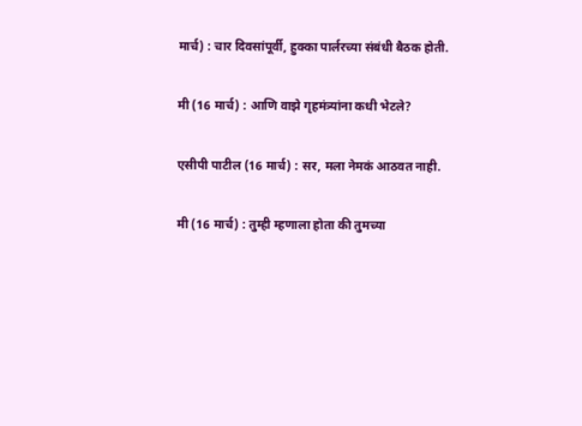मार्च) : चार दिवसांपूर्वी, हुक्का पार्लरच्या संबंधी बैठक होती.

मी (16 मार्च) : आणि वाझे गृहमंत्र्यांना कधी भेटले?

एसीपी पाटील (16 मार्च) : सर, मला नेमकं आठवत नाही.

मी (16 मार्च) : तुम्ही म्हणाला होता की तुमच्या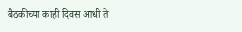बैठकीच्या काही दिवस आधी ते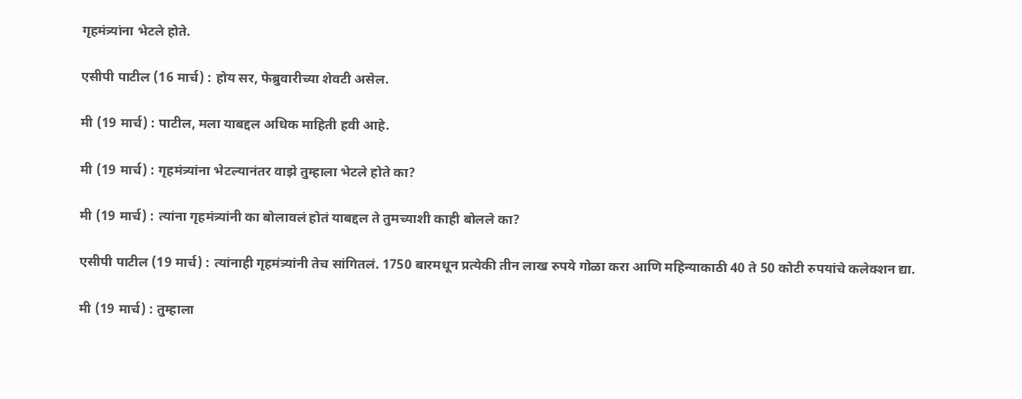गृहमंत्र्यांना भेटले होते.

एसीपी पाटील (16 मार्च) : होय सर, फेब्रुवारीच्या शेवटी असेल.

मी (19 मार्च) : पाटील, मला याबद्दल अधिक माहिती हवी आहे.

मी (19 मार्च) : गृहमंत्र्यांना भेटल्यानंतर वाझे तुम्हाला भेटले होते का?

मी (19 मार्च) : त्यांना गृहमंत्र्यांनी का बोलावलं होतं याबद्दल ते तुमच्याशी काही बोलले का?

एसीपी पाटील (19 मार्च) : त्यांनाही गृहमंत्र्यांनी तेच सांगितलं. 1750 बारमधून प्रत्येकी तीन लाख रुपये गोळा करा आणि महिन्याकाठी 40 ते 50 कोटी रुपयांचे कलेक्शन द्या.

मी (19 मार्च) : तुम्हाला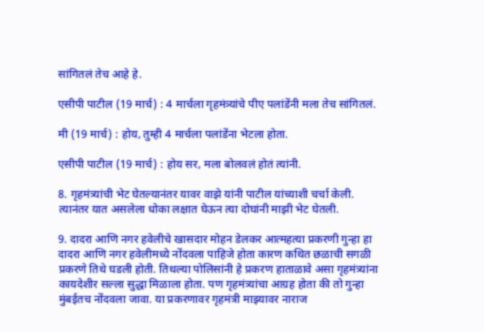सांगितलं तेच आहे हे.

एसीपी पाटील (19 मार्च) : 4 मार्चला गृहमंत्र्यांचे पीए पलांडेंनी मला तेच सांगितलं.

मी (19 मार्च) : होय, तुम्ही 4 मार्चला पलांडेंना भेटला होता.

एसीपी पाटील (19 मार्च) : होय सर, मला बोलवलं होतं त्यांनी.

8. गृहमंत्र्यांची भेट घेतल्यानंतर यावर वाझे यांनी पाटील यांच्याशी चर्चा केली. त्यानंतर यात असलेला धोका लक्षात घेऊन त्या दोघांनी माझी भेट घेतली.

9. दादरा आणि नगर हवेलीचे खासदार मोहन डेलकर आत्महत्या प्रकरणी गुन्हा हा दादरा आणि नगर हवेलीमध्ये नोंदवला पाहिजे होता कारण कथित छळाची सगळी प्रकरणे तिथे घडली होती. तिथल्या पोलिसांनी हे प्रकरण हाताळावे असा गृहमंत्र्यांना कायदेशीर सल्ला सुद्धा मिळाला होता. पण गृहमंत्र्यांचा आग्रह होता की तो गुन्हा मुंबईतच नोंदवला जावा. या प्रकरणावर गृहमंत्री माझ्यावर नाराज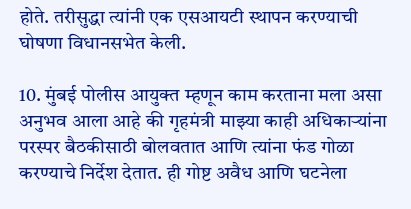होते. तरीसुद्धा त्यांनी एक एसआयटी स्थापन करण्याची घोषणा विधानसभेत केली.

10. मुंबई पोलीस आयुक्त म्हणून काम करताना मला असा अनुभव आला आहे की गृहमंत्री माझ्या काही अधिकाऱ्यांना परस्पर बैठकीसाठी बोलवतात आणि त्यांना फंड गोळा करण्याचे निर्देश देतात. ही गोष्ट अवैध आणि घटनेला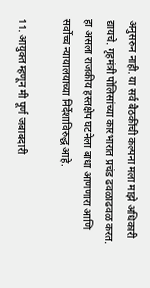अनुसरुन नाही. या सर्व बैठकींची कल्पना मला माझे अधिकारी द्यायचे. गृहमंत्री पोलिसांच्या कारभारात प्रचंड ढवळाढवळ करत. हा असला राजकीय हस्तक्षेप घटनेला बाधा आणणारा आणि सर्वोच्च न्यायालयाच्या निर्देशाविरुद्ध आहे.

11. आयुक्त म्हणून मी पूर्ण जबाबदारी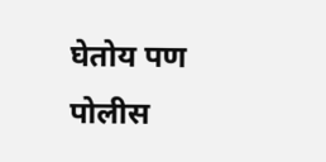घेतोय पण पोलीस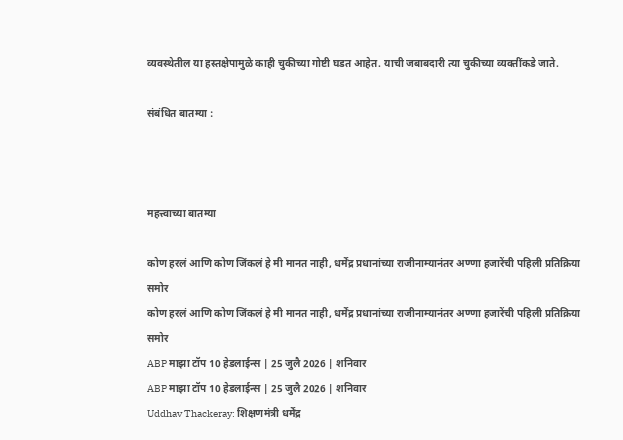व्यवस्थेतील या हस्तक्षेपामुळे काही चुकीच्या गोष्टी घडत आहेत. याची जबाबदारी त्या चुकीच्या व्यक्तींकडे जाते.

संबंधित बातम्या :



महत्त्वाच्या बातम्या

कोण हरलं आणि कोण जिंकलं हे मी मानत नाही, धर्मेंद्र प्रधानांच्या राजीनाम्यानंतर अण्णा हजारेंची पहिली प्रतिक्रिया समोर
कोण हरलं आणि कोण जिंकलं हे मी मानत नाही, धर्मेंद्र प्रधानांच्या राजीनाम्यानंतर अण्णा हजारेंची पहिली प्रतिक्रिया समोर
ABP माझा टॉप 10 हेडलाईन्स | 25 जुलै 2026 | शनिवार
ABP माझा टॉप 10 हेडलाईन्स | 25 जुलै 2026 | शनिवार
Uddhav Thackeray: शिक्षणमंत्री धर्मेंद्र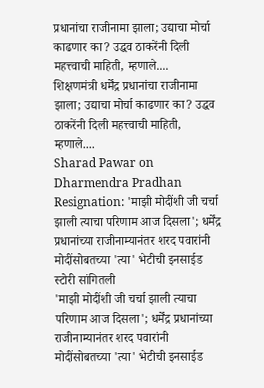प्रधानांचा राजीनामा झाला; उद्याचा मोर्चा काढणार का? उद्धव ठाकरेंनी दिली महत्त्वाची माहिती, म्हणाले....
शिक्षणमंत्री धर्मेंद्र प्रधानांचा राजीनामा झाला; उद्याचा मोर्चा काढणार का? उद्धव ठाकरेंनी दिली महत्त्वाची माहिती, म्हणाले....
Sharad Pawar on Dharmendra Pradhan Resignation: 'माझी मोदींशी जी चर्चा झाली त्याचा परिणाम आज दिसला'; धर्मेंद्र प्रधानांच्या राजीनाम्यानंतर शरद पवारांनी मोदींसोबतच्या 'त्या' भेटीची इनसाईड स्टोरी सांगितली
'माझी मोदींशी जी चर्चा झाली त्याचा परिणाम आज दिसला'; धर्मेंद्र प्रधानांच्या राजीनाम्यानंतर शरद पवारांनी मोदींसोबतच्या 'त्या' भेटीची इनसाईड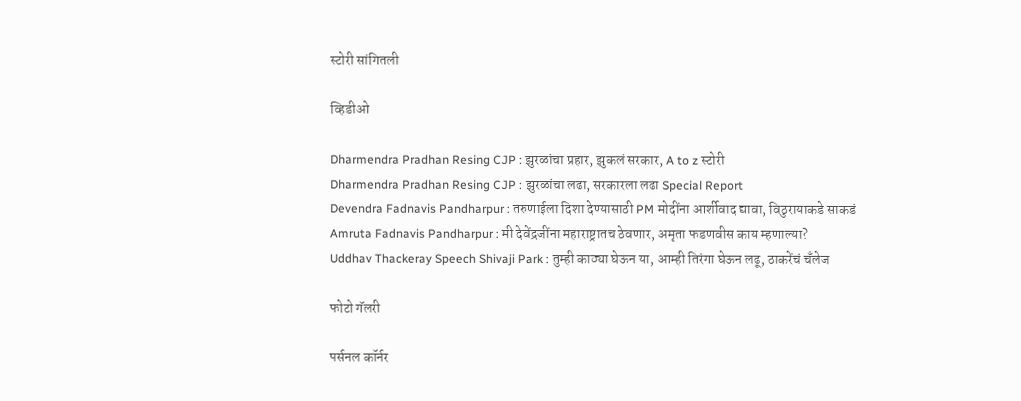स्टोरी सांगितली

व्हिडीओ

Dharmendra Pradhan Resing CJP : झुरळांचा प्रहार, झुकलं सरकार, A to z स्टोरी
Dharmendra Pradhan Resing CJP : झुरळांचा लढा, सरकारला लढा Special Report
Devendra Fadnavis Pandharpur : तरुणाईला दिशा देण्यासाठी PM मोदींना आर्शीवाद द्यावा, विठुरायाकडे साकडं
Amruta Fadnavis Pandharpur : मी देवेंद्रजींना महाराष्ट्रातच ठेवणार, अमृता फडणवीस काय म्हणाल्या?
Uddhav Thackeray Speech Shivaji Park : तुम्ही काठ्या घेऊन या, आम्ही तिरंगा घेऊन लढू, ठाकरेंचं चँलेज

फोटो गॅलरी

पर्सनल कॉर्नर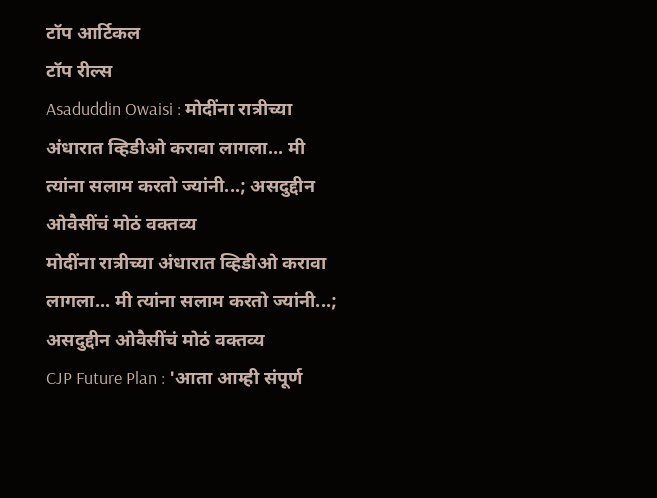टॉप आर्टिकल
टॉप रील्स
Asaduddin Owaisi : मोदींना रात्रीच्या अंधारात व्हिडीओ करावा लागला... मी त्यांना सलाम करतो ज्यांनी...; असदुद्दीन ओवैसींचं मोठं वक्तव्य
मोदींना रात्रीच्या अंधारात व्हिडीओ करावा लागला... मी त्यांना सलाम करतो ज्यांनी...; असदुद्दीन ओवैसींचं मोठं वक्तव्य
CJP Future Plan : 'आता आम्ही संपूर्ण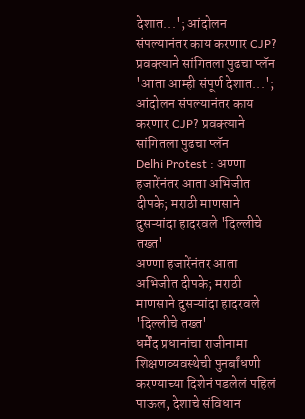देशात...'; आंदोलन संपल्यानंतर काय करणार CJP? प्रवक्त्याने सांगितला पुढचा प्लॅन
'आता आम्ही संपूर्ण देशात...'; आंदोलन संपल्यानंतर काय करणार CJP? प्रवक्त्याने सांगितला पुढचा प्लॅन
Delhi Protest : अण्णा हजारेंनंतर आता अभिजीत दीपके; मराठी माणसाने दुसऱ्यांदा हादरवले 'दिल्लीचे तख्त'
अण्णा हजारेंनंतर आता अभिजीत दीपके; मराठी माणसाने दुसऱ्यांदा हादरवले 'दिल्लीचे तख्त'
धर्मेंद प्रधानांचा राजीनामा शिक्षणव्यवस्थेची पुनर्बांधणी करण्याच्या दिशेनं पडलेलं पहिलं पाऊल, देशाचे संविधान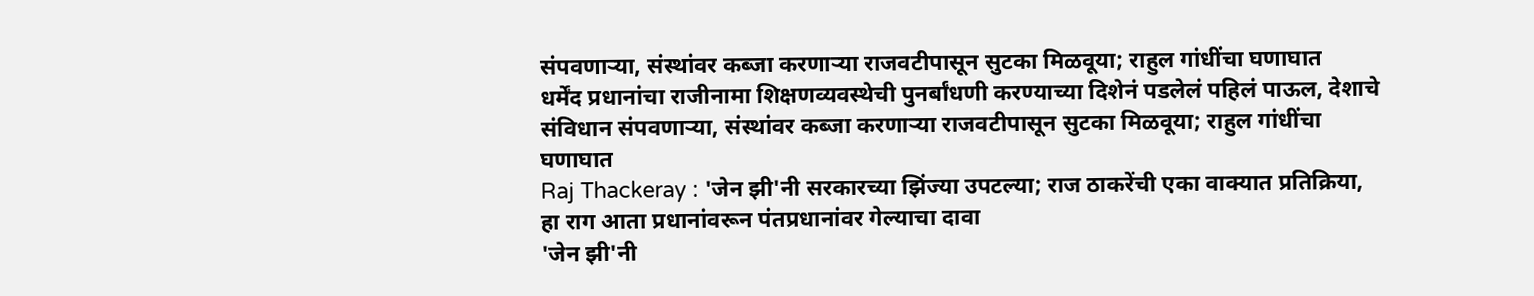संपवणाऱ्या, संस्थांवर कब्जा करणाऱ्या राजवटीपासून सुटका मिळवूया; राहुल गांधींचा घणाघात
धर्मेंद प्रधानांचा राजीनामा शिक्षणव्यवस्थेची पुनर्बांधणी करण्याच्या दिशेनं पडलेलं पहिलं पाऊल, देशाचे संविधान संपवणाऱ्या, संस्थांवर कब्जा करणाऱ्या राजवटीपासून सुटका मिळवूया; राहुल गांधींचा घणाघात
Raj Thackeray : 'जेन झी'नी सरकारच्या झिंज्या उपटल्या; राज ठाकरेंची एका वाक्यात प्रतिक्रिया, हा राग आता प्रधानांवरून पंतप्रधानांवर गेल्याचा दावा
'जेन झी'नी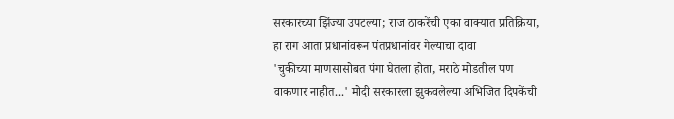सरकारच्या झिंज्या उपटल्या; राज ठाकरेंची एका वाक्यात प्रतिक्रिया, हा राग आता प्रधानांवरून पंतप्रधानांवर गेल्याचा दावा
'चुकीच्या माणसासोबत पंगा घेतला होता, मराठे मोडतील पण वाकणार नाहीत...' मोदी सरकारला झुकवलेल्या अभिजित दिपकेंची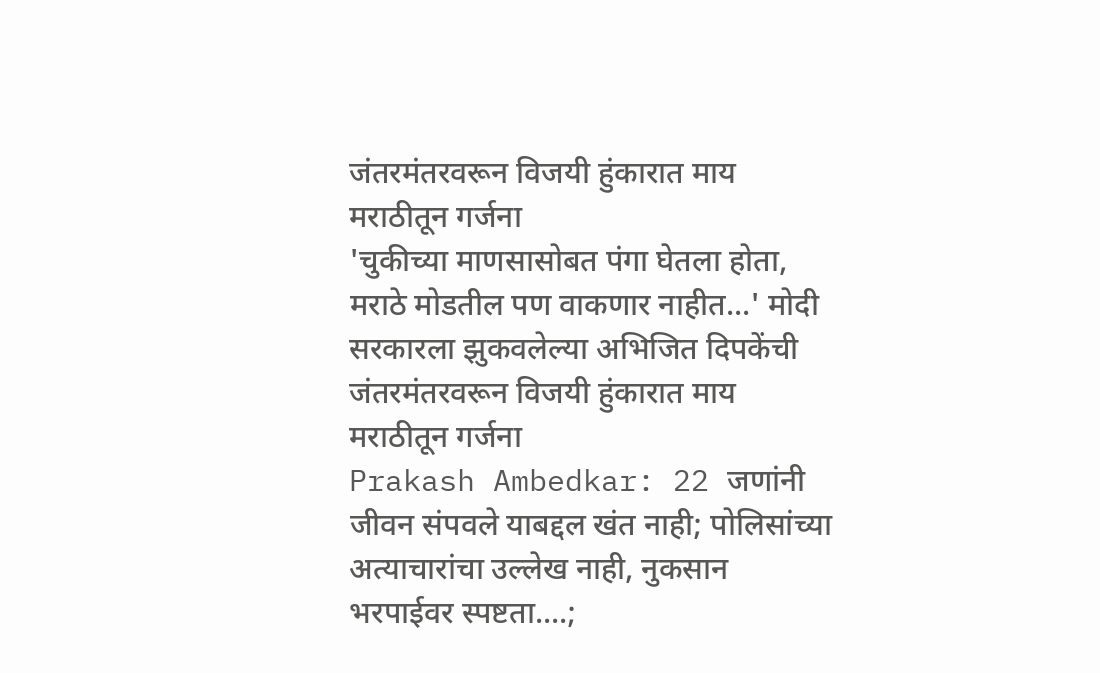जंतरमंतरवरून विजयी हुंकारात माय मराठीतून गर्जना
'चुकीच्या माणसासोबत पंगा घेतला होता, मराठे मोडतील पण वाकणार नाहीत...' मोदी सरकारला झुकवलेल्या अभिजित दिपकेंची जंतरमंतरवरून विजयी हुंकारात माय मराठीतून गर्जना
Prakash Ambedkar: 22 जणांनी जीवन संपवले याबद्दल खंत नाही; पोलिसांच्या अत्याचारांचा उल्लेख नाही, नुकसान भरपाईवर स्पष्टता....;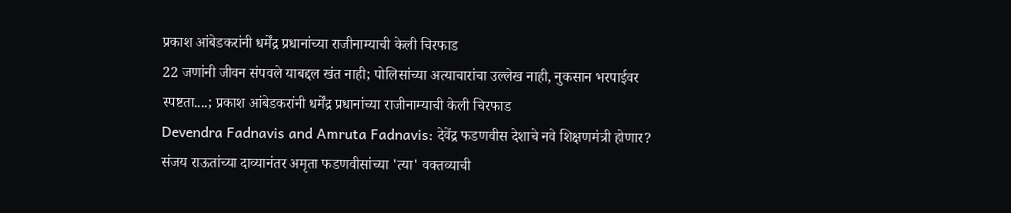प्रकाश आंबेडकरांनी धर्मेंद्र प्रधानांच्या राजीनाम्याची केली चिरफाड
22 जणांनी जीवन संपवले याबद्दल खंत नाही; पोलिसांच्या अत्याचारांचा उल्लेख नाही, नुकसान भरपाईवर स्पष्टता....; प्रकाश आंबेडकरांनी धर्मेंद्र प्रधानांच्या राजीनाम्याची केली चिरफाड
Devendra Fadnavis and Amruta Fadnavis: देवेंद्र फडणवीस देशाचे नवे शिक्षणमंत्री होणार? संजय राऊतांच्या दाव्यानंतर अमृता फडणवीसांच्या 'त्या' वक्तव्याची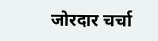जोरदार चर्चा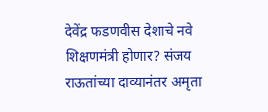देवेंद्र फडणवीस देशाचे नवे शिक्षणमंत्री होणार? संजय राऊतांच्या दाव्यानंतर अमृता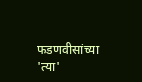फडणवीसांच्या 'त्या'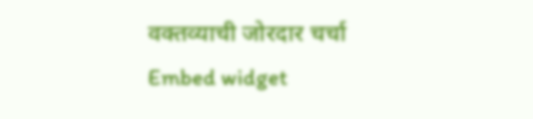वक्तव्याची जोरदार चर्चा
Embed widget